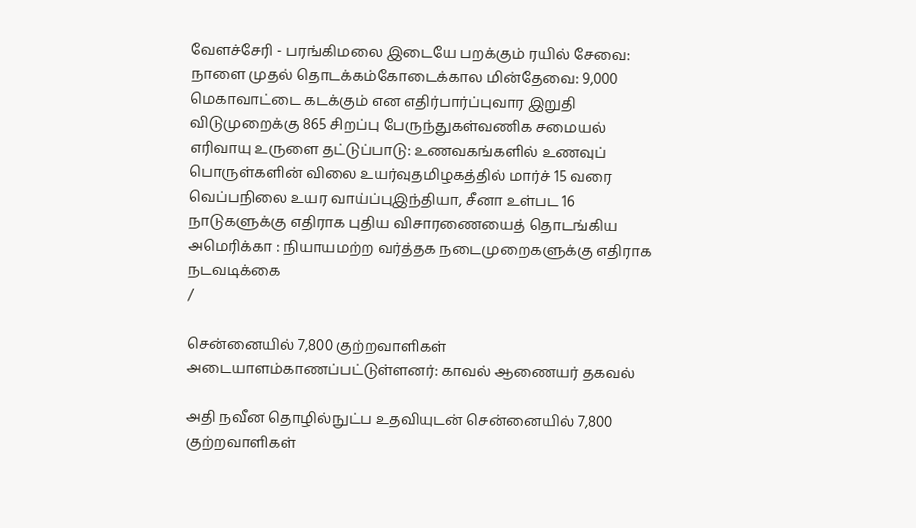வேளச்சேரி - பரங்கிமலை இடையே பறக்கும் ரயில் சேவை: நாளை முதல் தொடக்கம்கோடைக்கால மின்தேவை: 9,000 மெகாவாட்டை கடக்கும் என எதிர்பார்ப்புவார இறுதி விடுமுறைக்கு 865 சிறப்பு பேருந்துகள்வணிக சமையல் எரிவாயு உருளை தட்டுப்பாடு: உணவகங்களில் உணவுப் பொருள்களின் விலை உயர்வுதமிழகத்தில் மார்ச் 15 வரை வெப்பநிலை உயர வாய்ப்புஇந்தியா, சீனா உள்பட 16 நாடுகளுக்கு எதிராக புதிய விசாரணையைத் தொடங்கிய அமெரிக்கா : நியாயமற்ற வர்த்தக நடைமுறைகளுக்கு எதிராக நடவடிக்கை
/

சென்னையில் 7,800 குற்றவாளிகள் அடையாளம்காணப்பட்டுள்ளனர்: காவல் ஆணையர் தகவல்

அதி நவீன தொழில்நுட்ப உதவியுடன் சென்னையில் 7,800 குற்றவாளிகள்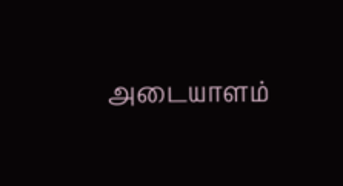அடையாளம்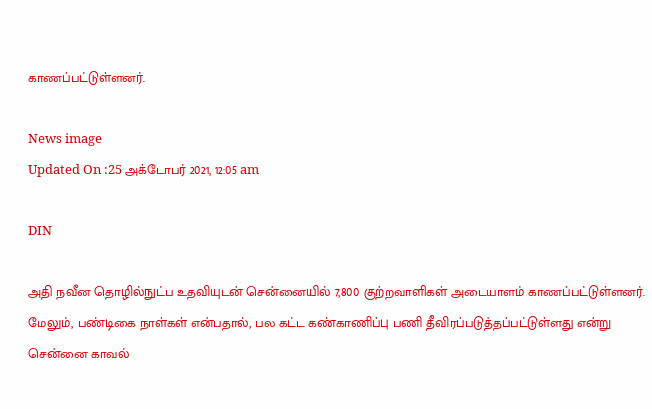காணப்பட்டுள்ளனர்.

News image
Updated On :25 அக்டோபர் 2021, 12:05 am

DIN

அதி நவீன தொழில்நுட்ப உதவியுடன் சென்னையில் 7,800 குற்றவாளிகள் அடையாளம் காணப்பட்டுள்ளனர். மேலும், பண்டிகை நாள்கள் என்பதால், பல கட்ட கண்காணிப்பு பணி தீவிரப்படுத்தப்பட்டுள்ளது என்று சென்னை காவல்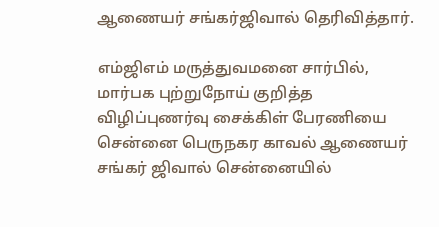ஆணையர் சங்கர்ஜிவால் தெரிவித்தார்.

எம்ஜிஎம் மருத்துவமனை சார்பில், மார்பக புற்றுநோய் குறித்த விழிப்புணர்வு சைக்கிள் பேரணியை சென்னை பெருநகர காவல் ஆணையர் சங்கர் ஜிவால் சென்னையில்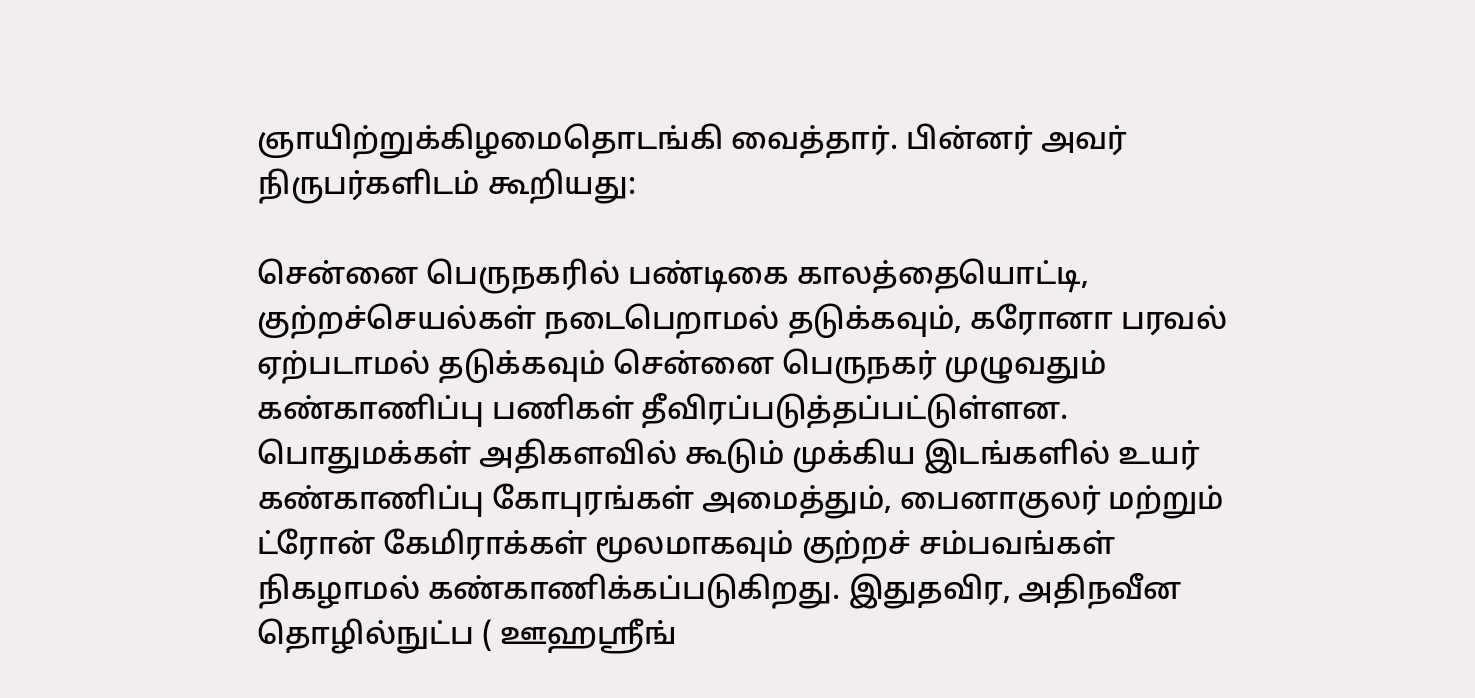ஞாயிற்றுக்கிழமைதொடங்கி வைத்தார். பின்னர் அவர் நிருபர்களிடம் கூறியது:

சென்னை பெருநகரில் பண்டிகை காலத்தையொட்டி, குற்றச்செயல்கள் நடைபெறாமல் தடுக்கவும், கரோனா பரவல் ஏற்படாமல் தடுக்கவும் சென்னை பெருநகர் முழுவதும் கண்காணிப்பு பணிகள் தீவிரப்படுத்தப்பட்டுள்ளன. பொதுமக்கள் அதிகளவில் கூடும் முக்கிய இடங்களில் உயர் கண்காணிப்பு கோபுரங்கள் அமைத்தும், பைனாகுலர் மற்றும் ட்ரோன் கேமிராக்கள் மூலமாகவும் குற்றச் சம்பவங்கள் நிகழாமல் கண்காணிக்கப்படுகிறது. இதுதவிர, அதிநவீன தொழில்நுட்ப ( ஊஹஸ்ரீங்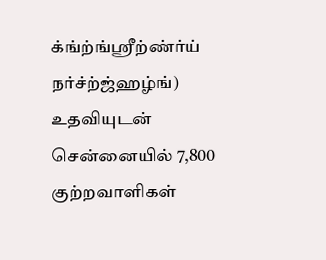க்ங்ற்ங்ஸ்ரீற்ண்ர்ய் நர்ச்ற்ஜ்ஹழ்ங்) உதவியுடன் சென்னையில் 7,800 குற்றவாளிகள்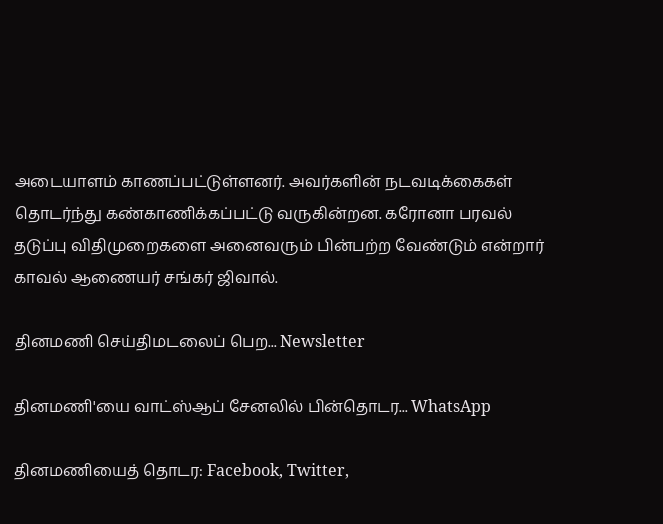அடையாளம் காணப்பட்டுள்ளனர். அவர்களின் நடவடிக்கைகள் தொடர்ந்து கண்காணிக்கப்பட்டு வருகின்றன. கரோனா பரவல் தடுப்பு விதிமுறைகளை அனைவரும் பின்பற்ற வேண்டும் என்றார் காவல் ஆணையர் சங்கர் ஜிவால்.

தினமணி செய்திமடலைப் பெற... Newsletter

தினமணி'யை வாட்ஸ்ஆப் சேனலில் பின்தொடர... WhatsApp

தினமணியைத் தொடர: Facebook, Twitter,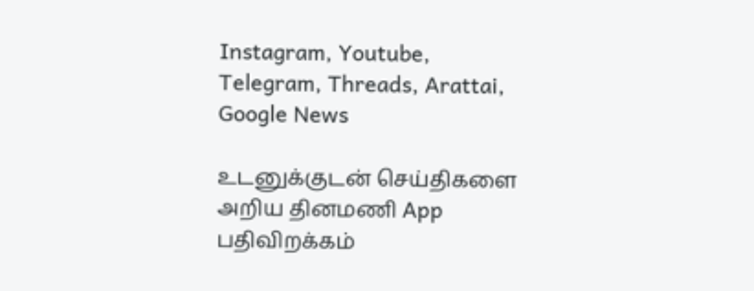Instagram, Youtube, Telegram, Threads, Arattai, Google News

உடனுக்குடன் செய்திகளை அறிய தினமணி App பதிவிறக்கம்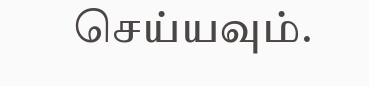செய்யவும்.